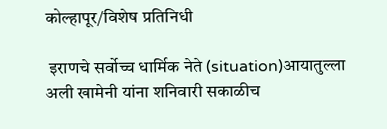कोल्हापूर/विशेष प्रतिनिधी

 इराणचे सर्वोच्च धार्मिक नेते (situation)आयातुल्ला अली खामेनी यांना शनिवारी सकाळीच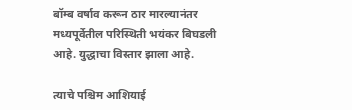बॉम्ब वर्षाव करून ठार मारल्यानंतर मध्यपूर्वेतील परिस्थिती भयंकर बिघडली आहे. युद्धाचा विस्तार झाला आहे.

त्याचे पश्चिम आशियाई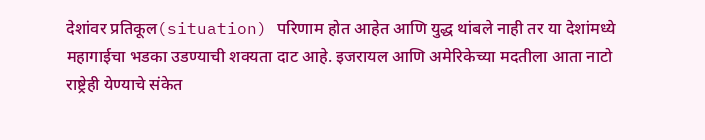देशांवर प्रतिकूल(situation) परिणाम होत आहेत आणि युद्ध थांबले नाही तर या देशांमध्ये महागाईचा भडका उडण्याची शक्यता दाट आहे. इजरायल आणि अमेरिकेच्या मदतीला आता नाटो राष्ट्रेही येण्याचे संकेत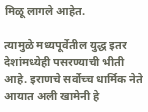मिळू लागले आहेत.

त्यामुळे मध्यपूर्वेतील युद्ध इतर देशांमध्येही पसरण्याची भीती आहे. इराणचे सर्वोच्च धार्मिक नेते आयात अली खामेनी हे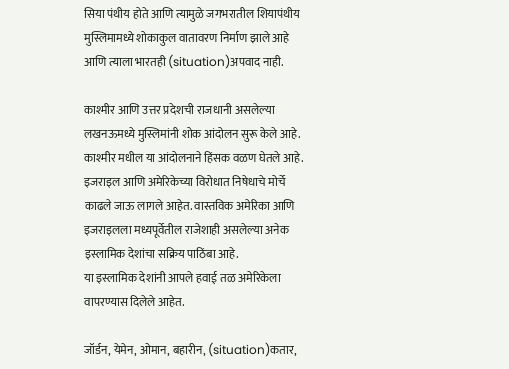सिया पंथीय होते आणि त्यामुळे जगभरातील शियापंथीय मुस्लिमामध्ये शोकाकुल वातावरण निर्माण झाले आहे आणि त्याला भारतही (situation)अपवाद नाही.

काश्मीर आणि उत्तर प्रदेशची राजधानी असलेल्या लखनऊमध्ये मुस्लिमांनी शोक आंदोलन सुरू केले आहे. काश्मीर मधील या आंदोलनाने हिंसक वळण घेतले आहे. इजराइल आणि अमेरिकेच्या विरोधात निषेधाचे मोर्चे काढले जाऊ लागले आहेत. वास्तविक अमेरिका ‌आणि इजराइलला मध्यपूर्वेतील राजेशाही असलेल्या अनेक इस्लामिक देशांचा सक्रिय पाठिंबा आहे.
या इस्लामिक देशांनी आपले हवाई तळ अमेरिकेला वापरण्यास दिलेले आहेत.

जॉर्डन, येमेन, ओमान, बहारीन, (situation)कतार,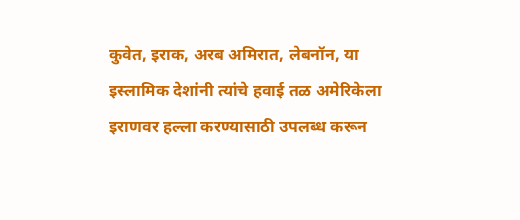कुवेत, इराक, अरब अमिरात, लेबनॉन, या इस्लामिक देशांनी त्यांचे हवाई तळ अमेरिकेला इराणवर हल्ला करण्यासाठी उपलब्ध करून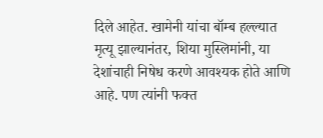दिले आहेत. खामेनी यांचा बॉम्ब हल्ल्यात मृत्यू झाल्यानंतर, शिया मुस्लिमांनी, या देशांचाही निषेध करणे आवश्यक होते आणि आहे. पण त्यांनी फक्त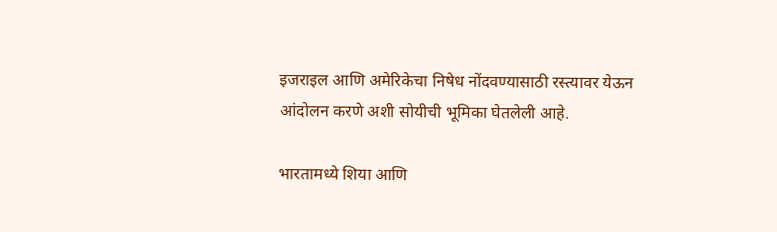इजराइल आणि अमेरिकेचा निषेध नोंदवण्यासाठी रस्त्यावर येऊन आंदोलन करणे अशी सोयीची भूमिका घेतलेली आहे.

भारतामध्ये शिया आणि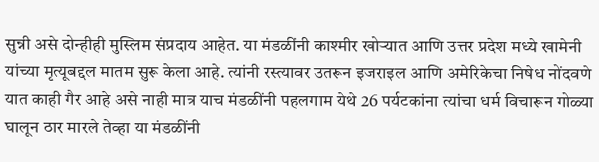सुन्नी असे दोन्हीही मुस्लिम संप्रदाय आहेत. या मंडळींनी काश्मीर खोऱ्यात आणि उत्तर प्रदेश मध्ये‌ खामेनी यांच्या मृत्यूबद्दल मातम सुरू केला आहे. त्यांनी रस्त्यावर उतरून इजराइल आणि अमेरिकेचा निषेध नोंदवणे यात काही गैर आहे असे नाही मात्र याच मंडळींनी पहलगाम येथे 26 पर्यटकांना त्यांचा धर्म विचारून गोळ्या घालून ठार मारले तेव्हा या मंडळींनी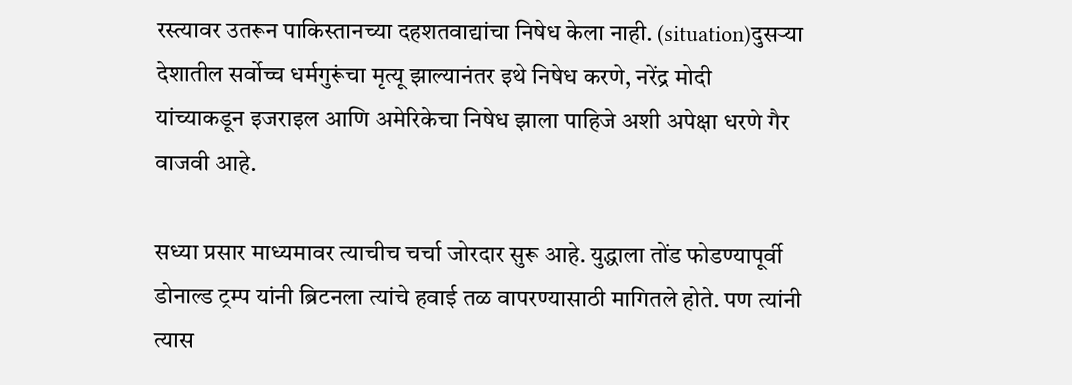रस्त्यावर उतरून पाकिस्तानच्या दहशतवाद्यांचा निषेध केला नाही. (situation)दुसऱ्या देशातील सर्वोच्च धर्मगुरूंचा मृत्यू झाल्यानंतर इथे निषेध करणे, नरेंद्र मोदी यांच्याकडून इजराइल आणि अमेरिकेचा निषेध झाला पाहिजे अशी अपेक्षा धरणे गैर वाजवी आहे.

सध्या प्रसार माध्यमावर त्याचीच चर्चा जोरदार सुरू आहे. युद्धाला तोंड फोडण्यापूर्वी डोनाल्ड ट्रम्प यांनी ब्रिटनला त्यांचे हवाई तळ वापरण्यासाठी मागितले होते. पण त्यांनी त्यास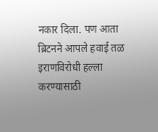नकार दिला. पण आता ब्रिटनने आपले हवाई तळ इराणविरोधी हल्ला करण्यासाठी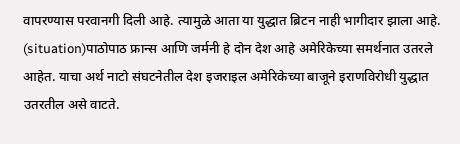वापरण्यास परवानगी दिली आहे. त्यामुळे आता या युद्धात ब्रिटन नाही भागीदार झाला आहे. (situation)पाठोपाठ फ्रान्स आणि जर्मनी हे दोन देश आहे अमेरिकेच्या समर्थनात उतरले आहेत. याचा अर्थ नाटो संघटनेतील देश इजराइल अमेरिकेच्या बाजूने इराणविरोधी युद्धात उतरतील असे वाटते.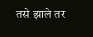तसे झाले तर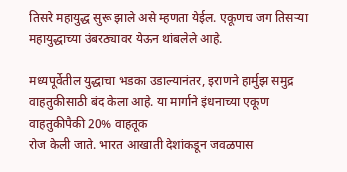तिसरे महायुद्ध सुरू झाले असे म्हणता येईल. एकूणच जग तिसऱ्या महायुद्धाच्या उंबरठ्यावर येऊन थांबलेले आहे.

मध्यपूर्वेतील युद्धाचा भडका उडाल्यानंतर, इराणने हार्मुझ समुद्र वाहतुकीसाठी बंद केला आहे. या मार्गाने इंधनाच्या एकूण वाहतुकीपैकी 20% वाहतूक
रोज केली जाते. भारत आखाती देशांकडून जवळपास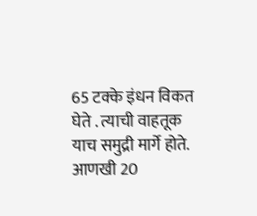65 टक्के इंधन विकत घेते . त्याची ‌वाहतूक याच समुद्री मार्गे होते. आणखी 20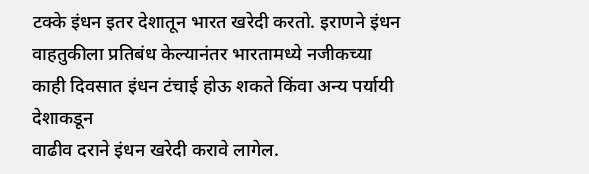टक्के इंधन इतर देशातून भारत खरेदी करतो. इराणने इंधन वाहतुकीला प्रतिबंध केल्यानंतर भारतामध्ये नजीकच्या काही दिवसात इंधन टंचाई होऊ शकते किंवा अन्य पर्यायी देशाकडून
वाढीव दराने इंधन खरेदी करावे लागेल.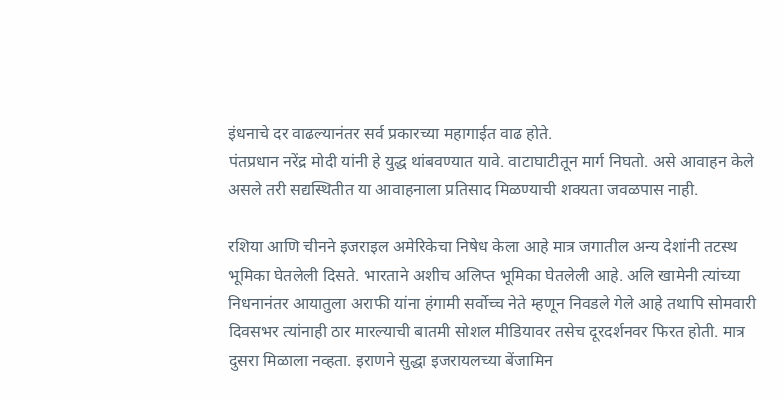इंधनाचे दर वाढल्यानंतर सर्व प्रकारच्या महागाईत वाढ होते.
पंतप्रधान नरेंद्र मोदी यांनी हे युद्ध थांबवण्यात यावे. वाटाघाटीतून मार्ग निघतो. असे आवाहन केले असले तरी सद्यस्थितीत या आवाहनाला प्रतिसाद मिळण्याची शक्यता जवळपास नाही.

रशिया आणि चीनने इजराइल अमेरिकेचा निषेध केला आहे मात्र जगातील अन्य देशांनी तटस्थ भूमिका घेतलेली दिसते. भारताने अशीच अलिप्त भूमिका घेतलेली आहे. अलि खामेनी त्यांच्या निधनानंतर आयातुला अराफी यांना हंगामी सर्वोच्च नेते म्हणून निवडले गेले आहे तथापि सोमवारी दिवसभर त्यांनाही ठार मारल्याची बातमी सोशल मीडियावर तसेच दूरदर्शनवर फिरत होती. मात्र दुसरा मिळाला नव्हता. इराणने सुद्धा इजरायलच्या बेंजामिन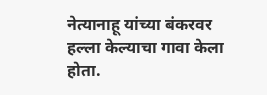नेत्यानाहू यांच्या बंकरवर हल्ला केल्याचा गावा केला होता.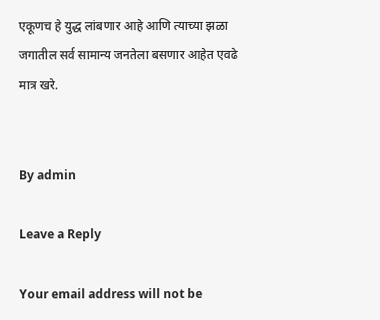एकूणच हे युद्ध लांबणार आहे आणि त्याच्या झळा जगातील सर्व सामान्य जनतेला बसणार आहेत एवढे मात्र खरे.


By admin

Leave a Reply

Your email address will not be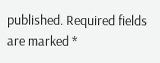published. Required fields are marked *